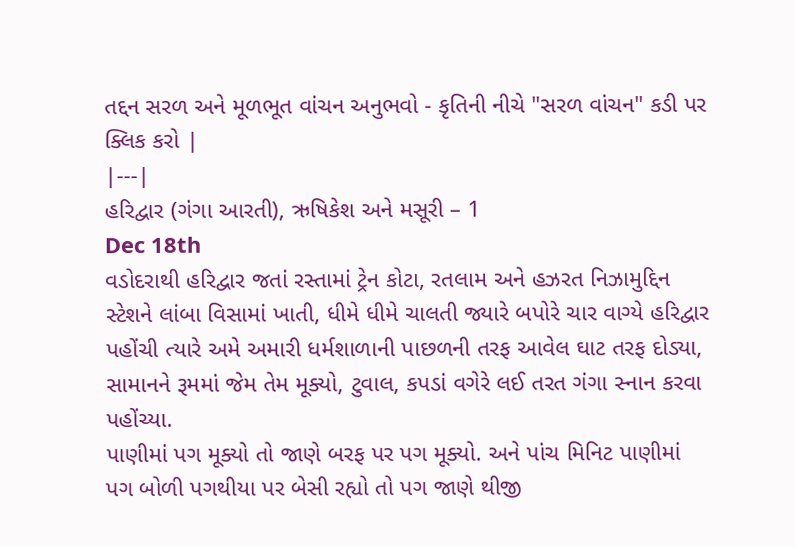તદ્દન સરળ અને મૂળભૂત વાંચન અનુભવો - કૃતિની નીચે "સરળ વાંચન" કડી પર ક્લિક કરો |
|---|
હરિદ્વાર (ગંગા આરતી), ઋષિકેશ અને મસૂરી – 1
Dec 18th
વડોદરાથી હરિદ્વાર જતાં રસ્તામાં ટ્રેન કોટા, રતલામ અને હઝરત નિઝામુદ્દિન સ્ટેશને લાંબા વિસામાં ખાતી, ધીમે ધીમે ચાલતી જ્યારે બપોરે ચાર વાગ્યે હરિદ્વાર પહોંચી ત્યારે અમે અમારી ધર્મશાળાની પાછળની તરફ આવેલ ઘાટ તરફ દોડ્યા, સામાનને રૂમમાં જેમ તેમ મૂક્યો, ટુવાલ, કપડાં વગેરે લઈ તરત ગંગા સ્નાન કરવા પહોંચ્યા.
પાણીમાં પગ મૂક્યો તો જાણે બરફ પર પગ મૂક્યો. અને પાંચ મિનિટ પાણીમાં પગ બોળી પગથીયા પર બેસી રહ્યો તો પગ જાણે થીજી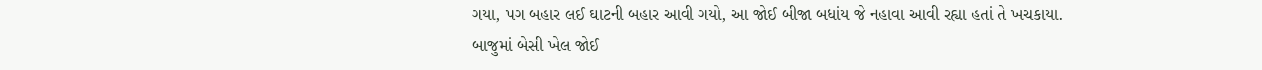ગયા, પગ બહાર લઈ ઘાટની બહાર આવી ગયો, આ જોઈ બીજા બધાંય જે નહાવા આવી રહ્યા હતાં તે ખચકાયા. બાજુમાં બેસી ખેલ જોઈ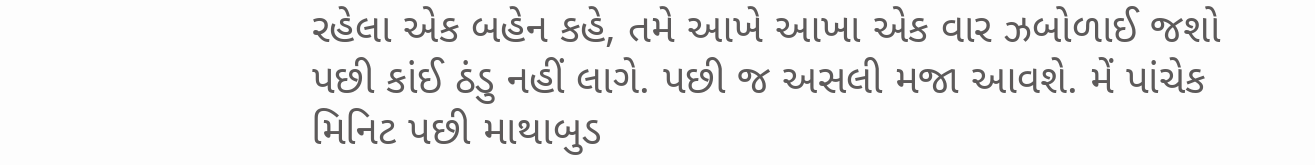રહેલા એક બહેન કહે, તમે આખે આખા એક વાર ઝબોળાઈ જશો પછી કાંઈ ઠંડુ નહીં લાગે. પછી જ અસલી મજા આવશે. મેં પાંચેક મિનિટ પછી માથાબુડ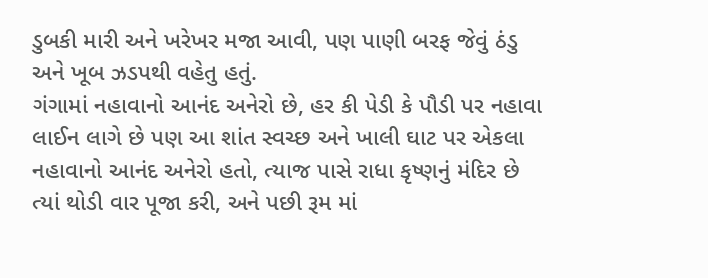ડુબકી મારી અને ખરેખર મજા આવી, પણ પાણી બરફ જેવું ઠંડુ અને ખૂબ ઝડપથી વહેતુ હતું.
ગંગામાં નહાવાનો આનંદ અનેરો છે, હર કી પેડી કે પૌડી પર નહાવા લાઈન લાગે છે પણ આ શાંત સ્વચ્છ અને ખાલી ઘાટ પર એકલા નહાવાનો આનંદ અનેરો હતો, ત્યાજ પાસે રાધા કૃષ્ણનું મંદિર છે ત્યાં થોડી વાર પૂજા કરી, અને પછી રૂમ માં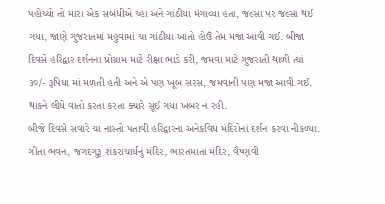પહોંચ્યો તો મારા એક સબંધીએ ચ્હા અને ગાંઠીયા મંગાવ્યા હતા, જલ્સા પર જલ્સા થઈ ગયા, જાણે ગુજરાતમાં મહુવામાં ચા ગાંઠીયા ખાતો હોઉં તેમ મજા આવી ગઈ. બીજા દિવસે હરિદ્વાર દર્શનના પ્રોગ્રામ માટે રીક્ષા ભાડે કરી, જમવા માટે ગુજરાતી થાળી ત્યાં ૩૦/- રૂપિયા માં મળતી હતી અને એ પણ ખૂબ સરસ, જમવાની પણ મજા આવી ગઈ. થાકને લીધે વાતો કરતા કરતા ક્યારે સૂઈ ગયા ખબર ન રહી.
બીજે દિવસે સવારે ચા નાસ્તો પતાવી હરિદ્વારના અનેકવિધ મંદિરોનાં દર્શન કરવા નીકળ્યા. ગીતા ભવન, જગદગુરૂ શંકરાચાર્યનું મંદિર, ભારતમાતા મંદિર, વૈષ્ણવી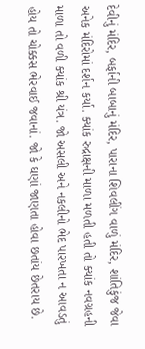દેવીનું મંદિર, બર્ફાની બાબાનું મંદિર, પારાના શિવલીંગ વાળું મંદિર, શાંતિકુંજ જેવા અનેક મંદિરોમાં દર્શન કર્યા. ક્યાંક રુદ્રાક્ષની માળા મળતી હતી તો ક્યાંક નવગ્રહની માળા તો વળી ક્યાંક શ્રી યંત્ર. જો અસલી અને નકલીનો ભેદ પારખતા ન આવડતું હોય તો ચોક્કસ ભેરવાઈ જવાનાં. જો કે ઘણાં જાણતા હોવા છતાંય છેતરાય છે.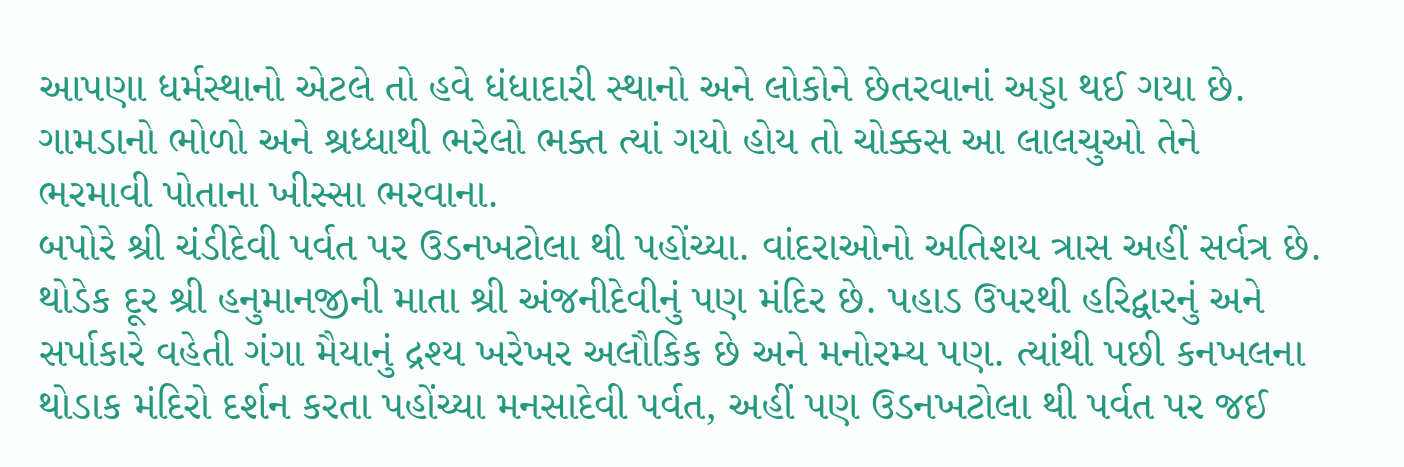આપણા ધર્મસ્થાનો એટલે તો હવે ધંધાદારી સ્થાનો અને લોકોને છેતરવાનાં અડ્ડા થઈ ગયા છે. ગામડાનો ભોળો અને શ્રધ્ધાથી ભરેલો ભક્ત ત્યાં ગયો હોય તો ચોક્કસ આ લાલચુઓ તેને ભરમાવી પોતાના ખીસ્સા ભરવાના.
બપોરે શ્રી ચંડીદેવી પર્વત પર ઉડનખટોલા થી પહોંચ્યા. વાંદરાઓનો અતિશય ત્રાસ અહીં સર્વત્ર છે. થોડેક દૂર શ્રી હનુમાનજીની માતા શ્રી અંજનીદેવીનું પણ મંદિર છે. પહાડ ઉપરથી હરિદ્વારનું અને સર્પાકારે વહેતી ગંગા મૈયાનું દ્રશ્ય ખરેખર અલૌકિક છે અને મનોરમ્ય પણ. ત્યાંથી પછી કનખલના થોડાક મંદિરો દર્શન કરતા પહોંચ્યા મનસાદેવી પર્વત, અહીં પણ ઉડનખટોલા થી પર્વત પર જઈ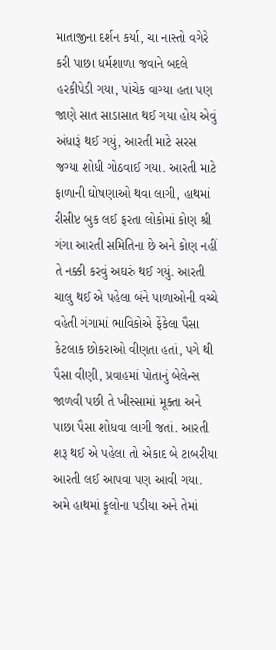માતાજીના દર્શન કર્યા, ચા નાસ્તો વગેરે કરી પાછા ધર્મશાળા જવાને બદલે હરકીપેડી ગયા, પાંચેક વાગ્યા હતા પણ જાણે સાત સાડાસાત થઈ ગયા હોય એવું અંધારૂં થઈ ગયું, આરતી માટે સરસ જગ્યા શોધી ગોઠવાઈ ગયા. આરતી માટે ફાળાની ઘોષણાઓ થવા લાગી, હાથમાં રીસીપ્ટ બુક લઈ ફરતા લોકોમાં કોણ શ્રી ગંગા આરતી સમિતિના છે અને કોણ નહીં તે નક્કી કરવું અઘરું થઈ ગયું. આરતી ચાલુ થઈ એ પહેલા બંને પાળાઓની વચ્ચે વહેતી ગંગામાં ભાવિકોએ ફેંકેલા પૈસા કેટલાક છોકરાઓ વીણતા હતાં, પગે થી પૈસા વીણી, પ્રવાહમાં પોતાનું બેલેન્સ જાળવી પછી તે ખીસ્સામાં મૂક્તા અને પાછા પૈસા શોધવા લાગી જતાં. આરતી શરૂ થઈ એ પહેલા તો એકાદ બે ટાબરીયા આરતી લઈ આપવા પણ આવી ગયા. અમે હાથમાં ફૂલોના પડીયા અને તેમાં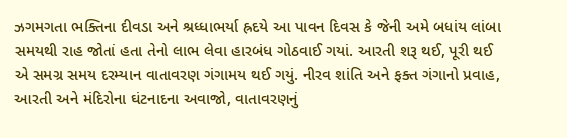ઝગમગતા ભક્તિના દીવડા અને શ્રધ્ધાભર્યા હ્રદયે આ પાવન દિવસ કે જેની અમે બધાંય લાંબા સમયથી રાહ જોતાં હતા તેનો લાભ લેવા હારબંધ ગોઠવાઈ ગયાં. આરતી શરૂ થઈ, પૂરી થઈ એ સમગ્ર સમય દરમ્યાન વાતાવરણ ગંગામય થઈ ગયું. નીરવ શાંતિ અને ફક્ત ગંગાનો પ્રવાહ, આરતી અને મંદિરોના ઘંટનાદના અવાજો, વાતાવરણનું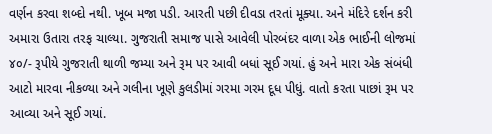વર્ણન કરવા શબ્દો નથી. ખૂબ મજા પડી. આરતી પછી દીવડા તરતાં મૂક્યા. અને મંદિરે દર્શન કરી અમારા ઉતારા તરફ ચાલ્યા. ગુજરાતી સમાજ પાસે આવેલી પોરબંદર વાળા એક ભાઈની લોજમાં ૪૦/- રૂપીયે ગુજરાતી થાળી જમ્યા અને રૂમ પર આવી બધાં સૂઈ ગયાં. હું અને મારા એક સંબંધી આટો મારવા નીકળ્યા અને ગલીના ખૂણે કુલડીમાં ગરમા ગરમ દૂધ પીધું. વાતો કરતા પાછાં રૂમ પર આવ્યા અને સૂઈ ગયાં.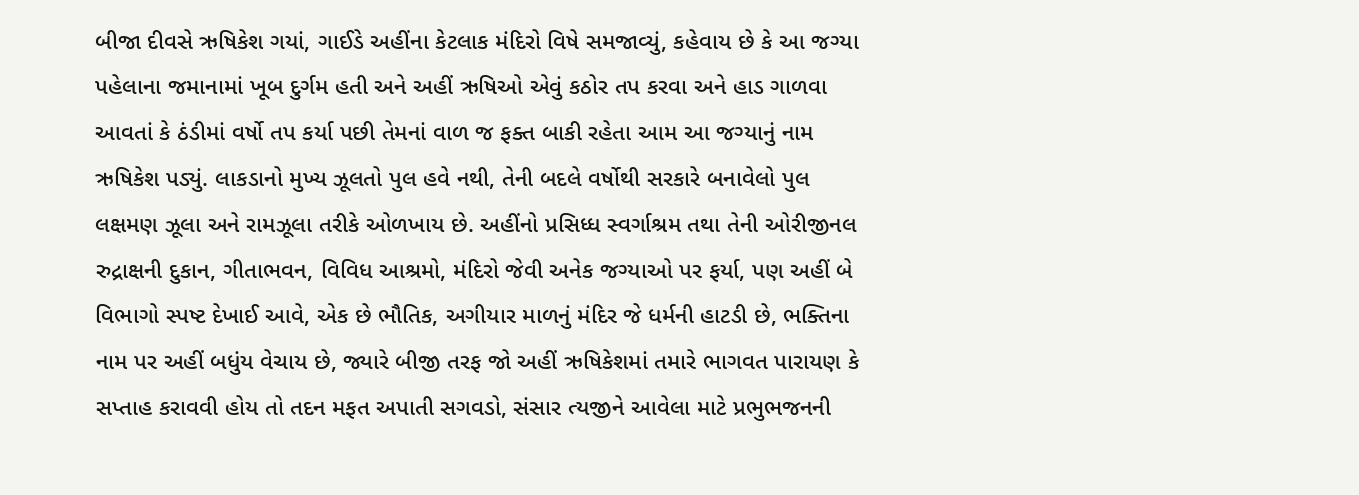બીજા દીવસે ઋષિકેશ ગયાં, ગાઈડે અહીંના કેટલાક મંદિરો વિષે સમજાવ્યું, કહેવાય છે કે આ જગ્યા પહેલાના જમાનામાં ખૂબ દુર્ગમ હતી અને અહીં ઋષિઓ એવું કઠોર તપ કરવા અને હાડ ગાળવા આવતાં કે ઠંડીમાં વર્ષો તપ કર્યા પછી તેમનાં વાળ જ ફક્ત બાકી રહેતા આમ આ જગ્યાનું નામ ઋષિકેશ પડ્યું. લાકડાનો મુખ્ય ઝૂલતો પુલ હવે નથી, તેની બદલે વર્ષોથી સરકારે બનાવેલો પુલ લક્ષમણ ઝૂલા અને રામઝૂલા તરીકે ઓળખાય છે. અહીંનો પ્રસિધ્ધ સ્વર્ગાશ્રમ તથા તેની ઓરીજીનલ રુદ્રાક્ષની દુકાન, ગીતાભવન, વિવિધ આશ્રમો, મંદિરો જેવી અનેક જગ્યાઓ પર ફર્યા, પણ અહીં બે વિભાગો સ્પષ્ટ દેખાઈ આવે, એક છે ભૌતિક, અગીયાર માળનું મંદિર જે ધર્મની હાટડી છે, ભક્તિના નામ પર અહીં બધુંય વેચાય છે, જ્યારે બીજી તરફ જો અહીં ઋષિકેશમાં તમારે ભાગવત પારાયણ કે સપ્તાહ કરાવવી હોય તો તદન મફત અપાતી સગવડો, સંસાર ત્યજીને આવેલા માટે પ્રભુભજનની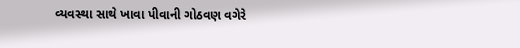વ્યવસ્થા સાથે ખાવા પીવાની ગોઠવણ વગેરે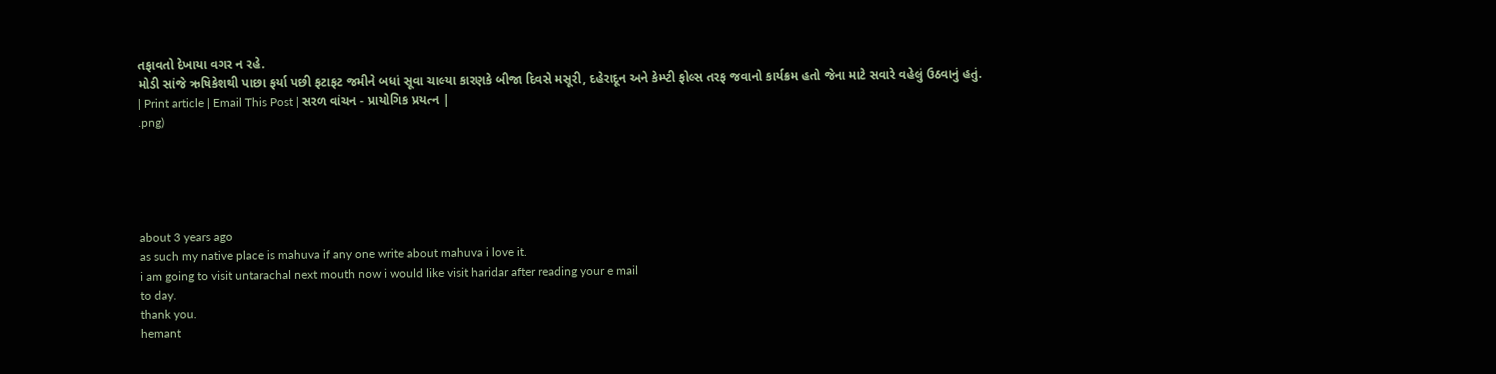તફાવતો દેખાયા વગર ન રહે.
મોડી સાંજે ઋષિકેશથી પાછા ફર્યા પછી ફટાફટ જમીને બધાં સૂવા ચાલ્યા કારણકે બીજા દિવસે મસૂરી, દહેરાદૂન અને કેમ્પ્ટી ફોલ્સ તરફ જવાનો કાર્યક્રમ હતો જેના માટે સવારે વહેલું ઉઠવાનું હતું.
| Print article | Email This Post | સરળ વાંચન - પ્રાયોગિક પ્રયત્ન |
.png)





about 3 years ago
as such my native place is mahuva if any one write about mahuva i love it.
i am going to visit untarachal next mouth now i would like visit haridar after reading your e mail
to day.
thank you.
hemant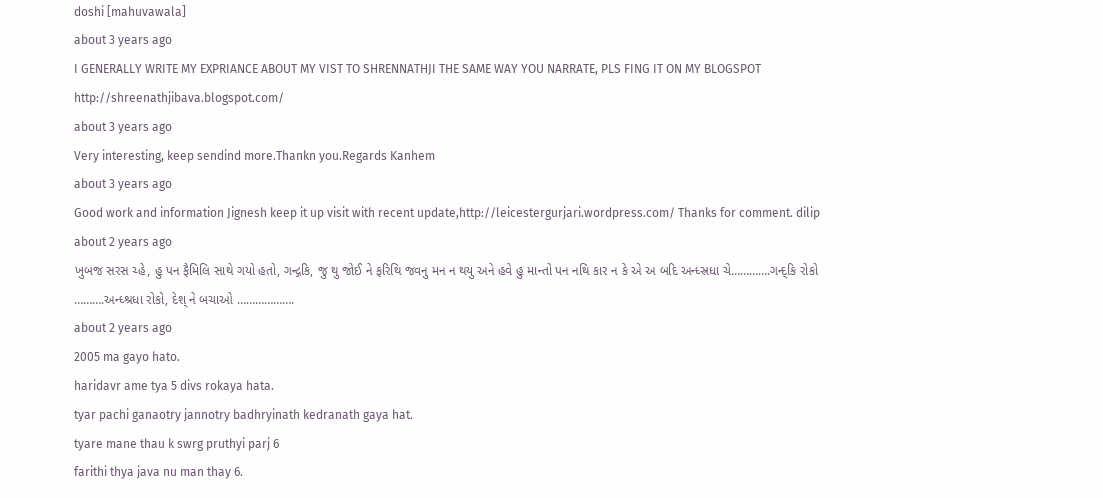doshi [mahuvawala]
about 3 years ago
I GENERALLY WRITE MY EXPRIANCE ABOUT MY VIST TO SHRENNATHJI THE SAME WAY YOU NARRATE, PLS FING IT ON MY BLOGSPOT
http://shreenathjibava.blogspot.com/
about 3 years ago
Very interesting, keep sendind more.Thankn you.Regards Kanhem
about 3 years ago
Good work and information Jignesh keep it up visit with recent update,http://leicestergurjari.wordpress.com/ Thanks for comment. dilip
about 2 years ago
ખુબજ સરસ ચ્હે, હુ પન ફૈમિલિ સાથે ગયો હતો, ગન્દ્ગકિ, જુ થુ જોઈ ને ફરિથિ જવનુ મન ન થયુ અને હવે હુ માન્તો પન નથિ કાર ન કે એ અ બદિ અન્ધ્સ્રધા ચે………….ગન્દ્કિ રોકો ……….અન્ધ્શ્રધા રોકો, દેશ્ ને બચાઓ ……………….
about 2 years ago
2005 ma gayo hato.
haridavr ame tya 5 divs rokaya hata.
tyar pachi ganaotry jannotry badhryinath kedranath gaya hat.
tyare mane thau k swrg pruthyi parj 6
farithi thya java nu man thay 6.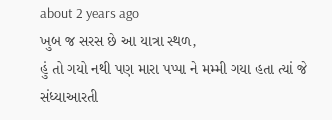about 2 years ago
ખુબ જ સરસ છે આ યાત્રા સ્થળ,
હું તો ગયો નથી પણ મારા પપ્પા ને મમ્મી ગયા હતા ત્યાં જે સંધ્યાઆરતી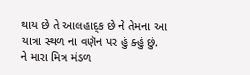થાય છે તે આલહાદ્ક છે ને તેમના આ યાત્રા સ્થળ ના વણૅન પર હું ક્હું છું.
ને મારા મિત્ર મંડળ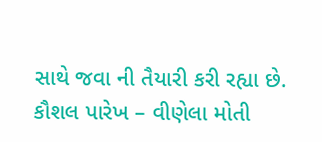સાથે જવા ની તૈયારી કરી રહ્યા છે.
કૌશલ પારેખ – વીણેલા મોતી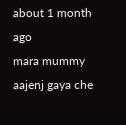about 1 month ago
mara mummy aajenj gaya che